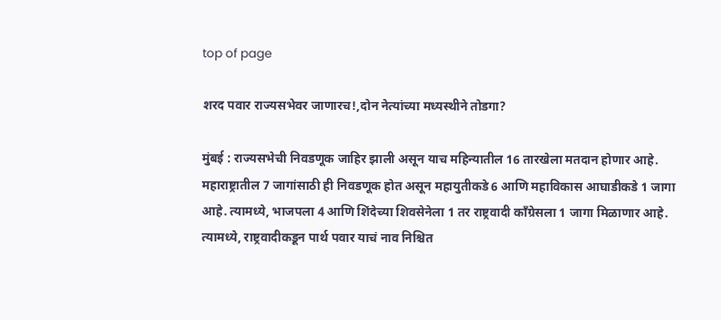top of page

शरद पवार राज्यसभेवर जाणारच!,दोन नेत्यांच्या मध्यस्थीने तोडगा?

मुंबई : राज्यसभेची निवडणूक जाहिर झाली असून याच महिन्यातील 16 तारखेला मतदान होणार आहे. महाराष्ट्रातील 7 जागांसाठी ही निवडणूक होत असून महायुतीकडे 6 आणि महाविकास आघाडीकडे 1 जागा आहे. त्यामध्ये, भाजपला 4 आणि शिंदेच्या शिवसेनेला 1 तर राष्ट्रवादी काँग्रेसला 1 जागा मिळाणार आहे. त्यामध्ये, राष्ट्रवादीकडून पार्थ पवार याचं नाव निश्चित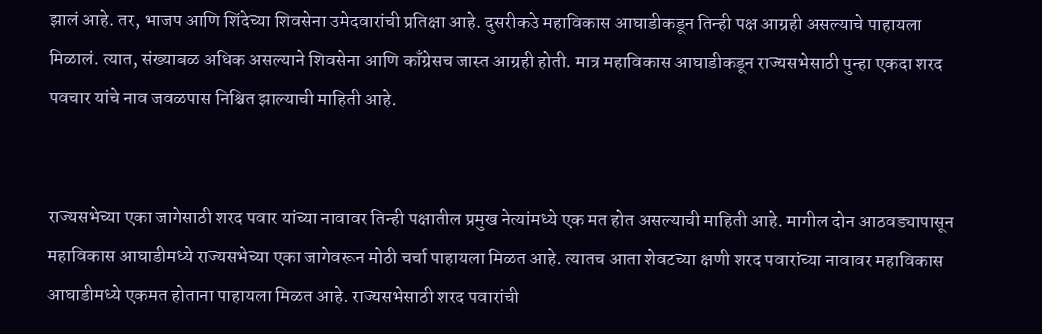झालं आहे. तर, भाजप आणि शिंदेच्या शिवसेना उमेदवारांची प्रतिक्षा आहे. दुसरीकउे महाविकास आघाडीकडून तिन्ही पक्ष आग्रही असल्याचे पाहायला मिळालं. त्यात, संख्याबळ अधिक असल्याने शिवसेना आणि काँग्रेसच जास्त आग्रही होती. मात्र महाविकास आघाडीकडून राज्यसभेसाठी पुन्हा एकदा शरद पवचार यांचे नाव जवळपास निश्चित झाल्याची माहिती आहे.


राज्यसभेच्या एका जागेसाठी शरद पवार यांच्या नावावर तिन्ही पक्षातील प्रमुख नेत्यांमध्ये एक मत होत असल्याची माहिती आहे. मागील दोन आठवड्यापासून महाविकास आघाडीमध्ये राज्यसभेच्या एका जागेवरून मोठी चर्चा पाहायला मिळत आहे. त्यातच आता शेवटच्या क्षणी शरद पवारांच्या नावावर महाविकास आघाडीमध्ये एकमत होताना पाहायला मिळत आहे. राज्यसभेसाठी शरद पवारांची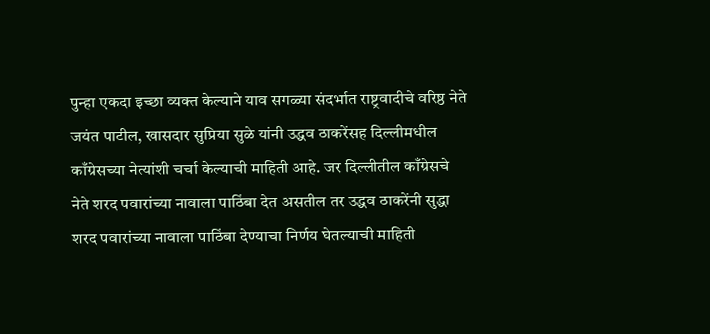पुन्हा एकदा इच्छा व्यक्त केल्याने याव सगळ्या संदर्भात राष्ट्रवादीचे वरिष्ठ नेते जयंत पाटील, खासदार सुप्रिया सुळे यांनी उद्धव ठाकरेंसह दिल्लीमधील काँग्रेसच्या नेत्यांशी चर्चा केल्याची माहिती आहे. जर दिल्लीतील काँग्रेसचे नेते शरद पवारांच्या नावाला पाठिंबा देत असतील तर उद्धव ठाकरेंनी सुद्धा शरद पवारांच्या नावाला पाठिंबा देण्याचा निर्णय घेतल्याची माहिती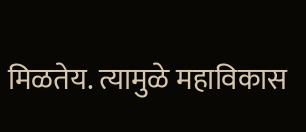मिळतेय. त्यामुळे महाविकास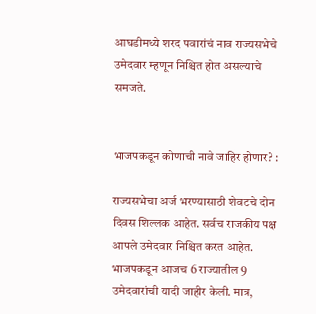आघडीमध्ये शरद पवारांचं नाव राज्यसभेचे उमेदवार म्हणून निश्चित होत असल्याचे समजते.


भाजपकडून कोणाची नावे जाहिर होणार? :

राज्यसभेचा अर्ज भरण्यासाठी शेवटचे दोन दिवस शिल्लक आहेत. सर्वच राजकीय पक्ष आपले उमेदवार निश्चित करत आहेत. भाजपकडून आजच 6 राज्यातील 9 उमेदवारांची यादी जाहीर केली. मात्र,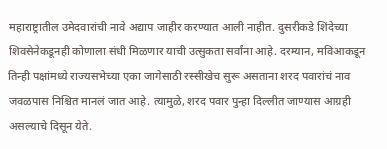महाराष्ट्रातील उमेदवारांची नावे अद्याप जाहीर करण्यात आली नाहीत. दुसरीकडे शिंदेच्या शिवसेनेकडूनही कोणाला संधी मिळणार याची उत्सुकता सर्वांना आहे. दरम्यान, मविआकडून तिन्ही पक्षांमध्ये राज्यसभेच्या एका जागेसाठी रस्सीखेच सुरू असताना शरद पवारांचं नाव जवळपास निश्चित मानलं जात आहे. त्यामुळे, शरद पवार पुन्हा दिल्लीत जाण्यास आग्रही असल्याचे दिसून येते.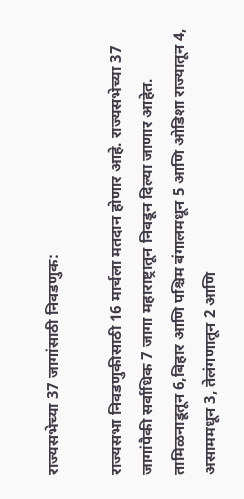राज्यसभेच्या 37 जागांसाठी निवडणुक:

राज्यसभा निवडणुकीसाठी 16 मार्चला मतदान होणार आहे. राज्यसभेच्या 37 जागांपैकी सर्वाधिक 7 जागा महाराष्ट्रातून निवडून दिल्या जाणार आहेत. तामिळनाडूतून 6,बिहार आणि पश्चिम बंगालमधून 5 आणि ओडिशा राज्यातून 4, असाममधून 3, तेलंगणातून 2 आणि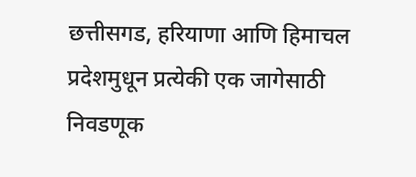छत्तीसगड, हरियाणा आणि हिमाचल प्रदेशमुधून प्रत्येकी एक जागेसाठी निवडणूक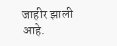जाहीर झाली आहे.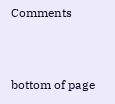Comments


bottom of page